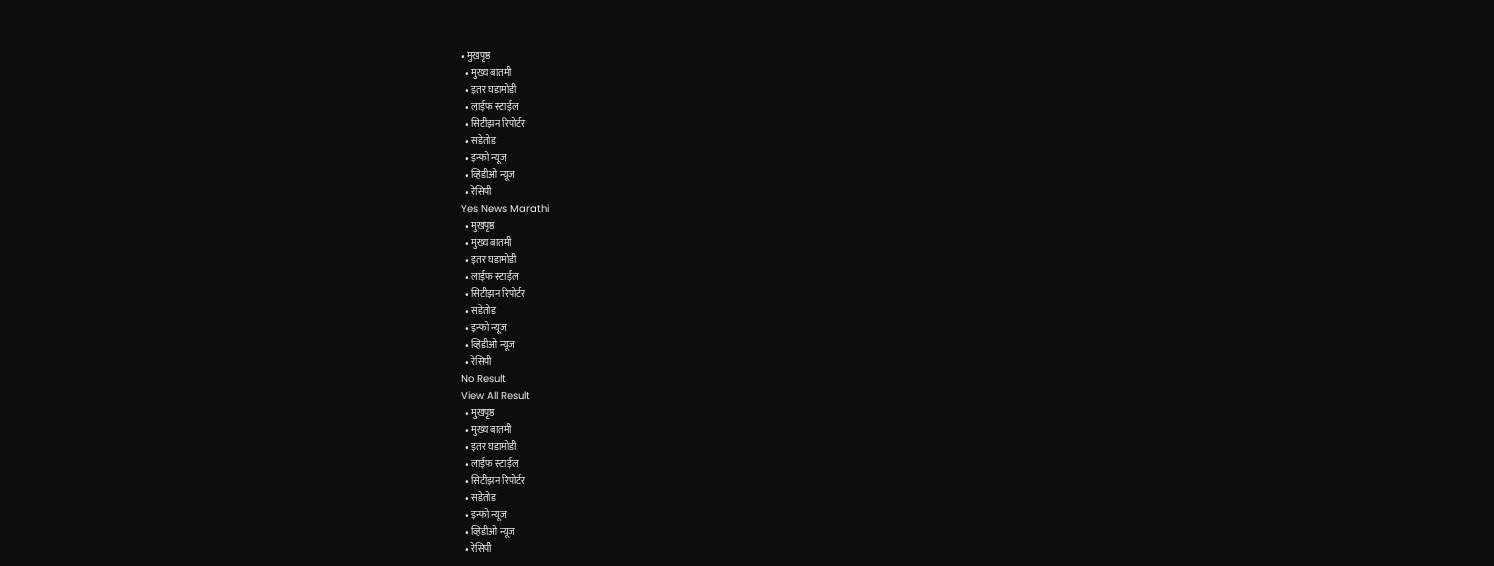• मुखपृष्ठ
  • मुख्य बातमी
  • इतर घडामोडी
  • लाईफ स्टाईल
  • सिटीझन रिपोर्टर
  • सडेतोड
  • इन्फो न्यूज
  • व्हिडीओ न्यूज
  • रेसिपी
Yes News Marathi
  • मुखपृष्ठ
  • मुख्य बातमी
  • इतर घडामोडी
  • लाईफ स्टाईल
  • सिटीझन रिपोर्टर
  • सडेतोड
  • इन्फो न्यूज
  • व्हिडीओ न्यूज
  • रेसिपी
No Result
View All Result
  • मुखपृष्ठ
  • मुख्य बातमी
  • इतर घडामोडी
  • लाईफ स्टाईल
  • सिटीझन रिपोर्टर
  • सडेतोड
  • इन्फो न्यूज
  • व्हिडीओ न्यूज
  • रेसिपी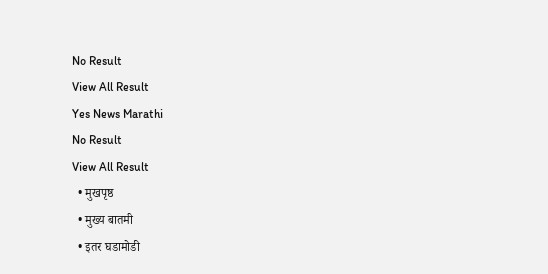No Result
View All Result
Yes News Marathi
No Result
View All Result
  • मुखपृष्ठ
  • मुख्य बातमी
  • इतर घडामोडी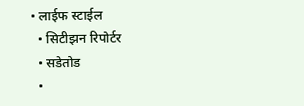• लाईफ स्टाईल
  • सिटीझन रिपोर्टर
  • सडेतोड
  •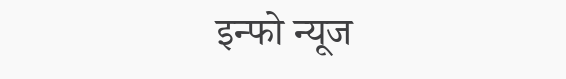इन्फो न्यूज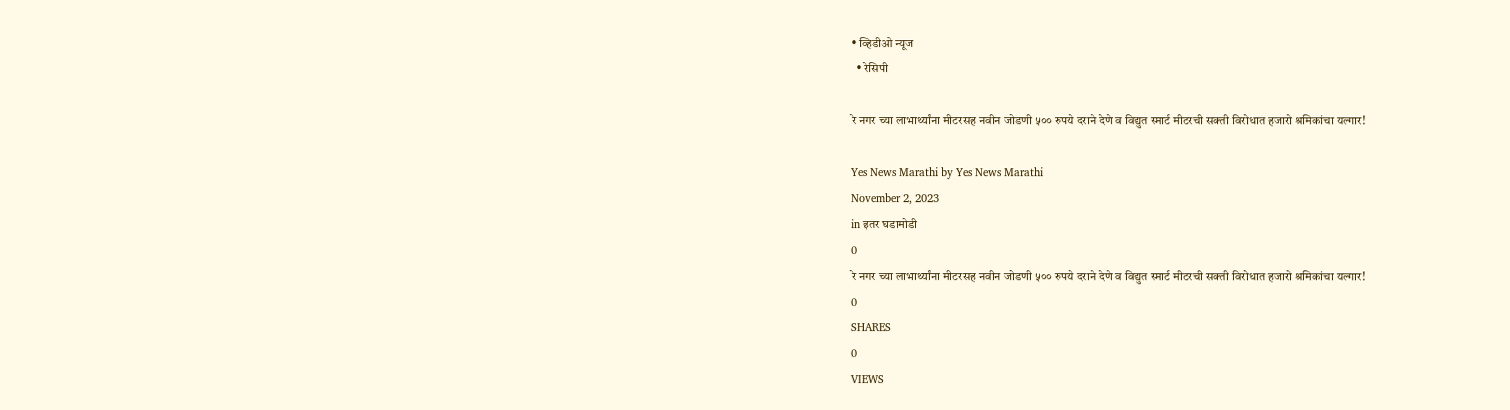• व्हिडीओ न्यूज
  • रेसिपी

रे नगर च्या लाभार्थ्यांना मीटरसह नवीन जोडणी ५०० रुपये दराने देणे व विद्युत स्मार्ट मीटरची सक्ती विरोधात हजारो श्रमिकांचा यल्गार!

Yes News Marathi by Yes News Marathi
November 2, 2023
in इतर घडामोडी
0
रे नगर च्या लाभार्थ्यांना मीटरसह नवीन जोडणी ५०० रुपये दराने देणे व विद्युत स्मार्ट मीटरची सक्ती विरोधात हजारो श्रमिकांचा यल्गार!
0
SHARES
0
VIEWS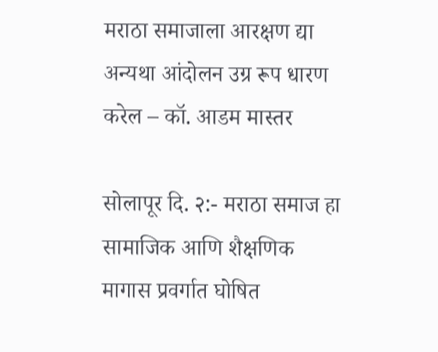मराठा समाजाला आरक्षण द्या अन्यथा आंदोलन उग्र रूप धारण करेल – कॉ. आडम मास्तर

सोलापूर दि. २:- मराठा समाज हा सामाजिक आणि शैक्षणिक मागास प्रवर्गात घोषित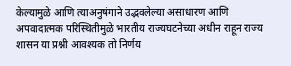केल्यामुळे आणि त्याअनुषंगाने उद्भवलेल्या असाधारण आणि अपवादात्मक परिस्थितीमुळे भारतीय राज्यघटनेच्या अधीन राहून राज्य शासन या प्रश्नी आवश्यक तो निर्णय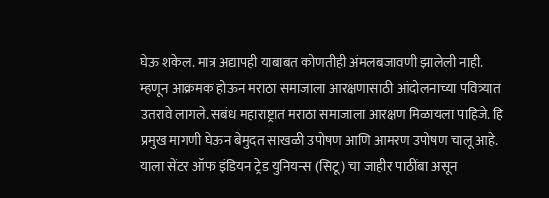घेऊ शकेल. मात्र अद्यापही याबाबत कोणतीही अंमलबजावणी झालेली नाही. म्हणून आक्रमक होऊन मराठा समाजाला आरक्षणासाठी आंदोलनाच्या पवित्र्यात उतरावे लागले. सबंध महाराष्ट्रात मराठा समाजाला आरक्षण मिळायला पाहिजे. हि प्रमुख मागणी घेऊन बेमुदत साखळी उपोषण आणि आमरण उपोषण चालू आहे. याला सेंटर ऑफ इंडियन ट्रेड युनियन्स (सिटू) चा जाहीर पाठींबा असून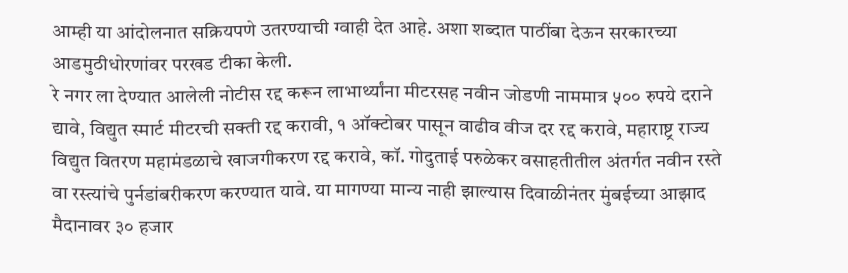आम्ही या आंदोलनात सक्रियपणे उतरण्याची ग्वाही देत आहे. अशा शब्दात पाठींबा देऊन सरकारच्या आडमुठीधोरणांवर परखड टीका केली.
रे नगर ला देण्यात आलेली नोटीस रद्द करून लाभार्थ्यांना मीटरसह नवीन जोडणी नाममात्र ५०० रुपये दराने द्यावे, विद्युत स्मार्ट मीटरची सक्ती रद्द करावी, १ ऑक्टोबर पासून वाढीव वीज दर रद्द करावे, महाराष्ट्र राज्य विद्युत वितरण महामंडळाचे खाजगीकरण रद्द करावे, कॉ. गोदुताई परुळेकर वसाहतीतील अंतर्गत नवीन रस्ते वा रस्त्यांचे पुर्नडांबरीकरण करण्यात यावे. या मागण्या मान्य नाही झाल्यास दिवाळीनंतर मुंबईच्या आझाद मैदानावर ३० हजार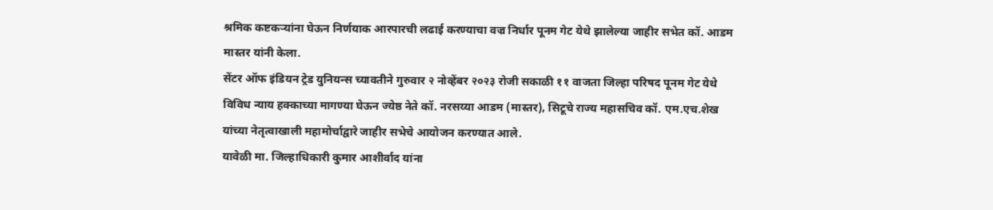श्रमिक कष्टकऱ्यांना घेऊन निर्णयाक आरपारची लढाई करण्याचा वज्र निर्धार पूनम गेट येथे झालेल्या जाहीर सभेत कॉ. आडम मास्तर यांनी केला.
सेंटर ऑफ इंडियन ट्रेड युनियन्स च्यावतीने गुरुवार २ नोव्हेंबर २०२३ रोजी सकाळी ११ वाजता जिल्हा परिषद पूनम गेट येथे विविध न्याय हक्काच्या मागण्या घेऊन ज्येष्ठ नेते कॉ. नरसय्या आडम (मास्तर), सिटूचे राज्य महासचिव कॉ. एम.एच.शेख यांच्या नेतृत्वाखाली महामोर्चाद्वारे जाहीर सभेचे आयोजन करण्यात आले.
यावेळी मा. जिल्हाधिकारी कुमार आशीर्वाद यांना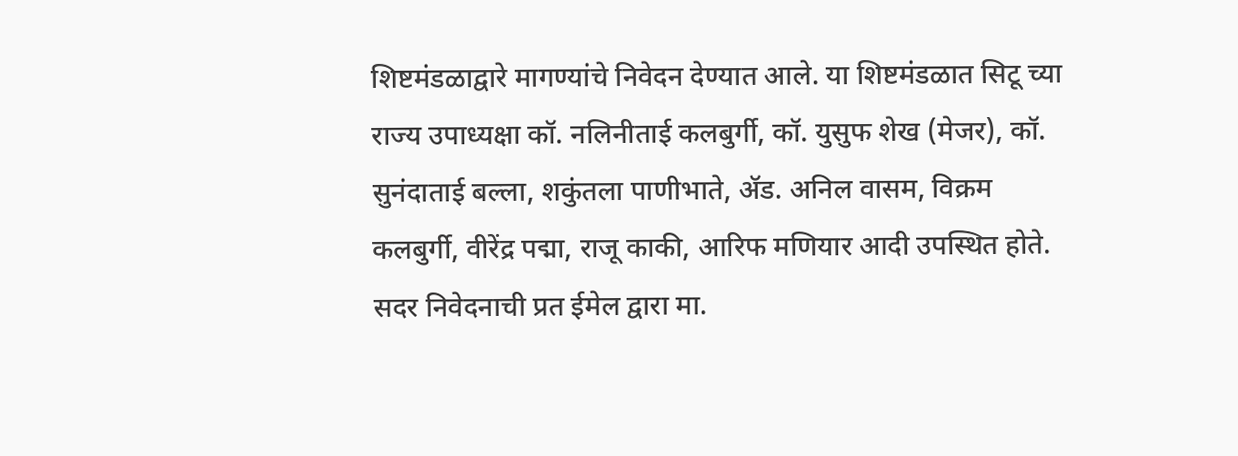शिष्टमंडळाद्वारे मागण्यांचे निवेदन देण्यात आले. या शिष्टमंडळात सिटू च्या राज्य उपाध्यक्षा कॉ. नलिनीताई कलबुर्गी, कॉ. युसुफ शेख (मेजर), कॉ. सुनंदाताई बल्ला, शकुंतला पाणीभाते, ॲड. अनिल वासम, विक्रम कलबुर्गी, वीरेंद्र पद्मा, राजू काकी, आरिफ मणियार आदी उपस्थित होते. सदर निवेदनाची प्रत ईमेल द्वारा मा.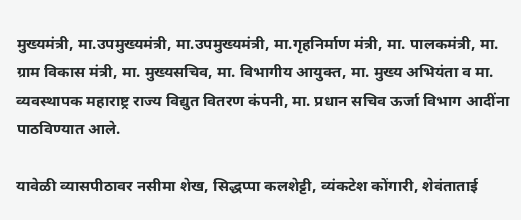मुख्यमंत्री, मा.उपमुख्यमंत्री, मा.उपमुख्यमंत्री, मा.गृहनिर्माण मंत्री, मा. पालकमंत्री, मा. ग्राम विकास मंत्री, मा. मुख्यसचिव, मा. विभागीय आयुक्त, मा. मुख्य अभियंता व मा. व्यवस्थापक महाराष्ट्र राज्य विद्युत वितरण कंपनी, मा. प्रधान सचिव ऊर्जा विभाग आदींना पाठविण्यात आले.

यावेळी व्यासपीठावर नसीमा शेख, सिद्धप्पा कलशेट्टी, व्यंकटेश कोंगारी, शेवंताताई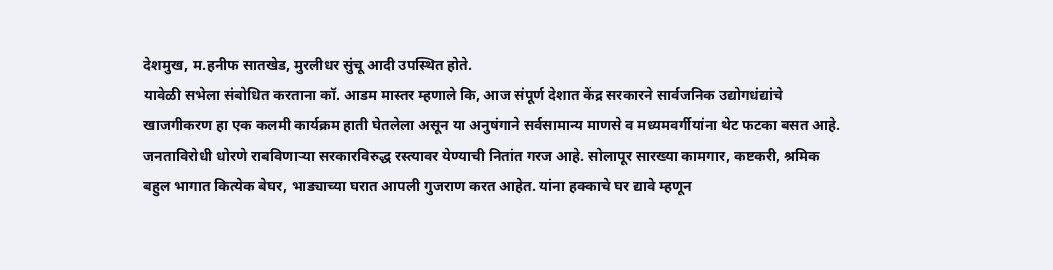देशमुख, म.हनीफ सातखेड, मुरलीधर सुंचू आदी उपस्थित होते.
यावेळी सभेला संबोधित करताना कॉ. आडम मास्तर म्हणाले कि, आज संपूर्ण देशात केंद्र सरकारने सार्वजनिक उद्योगधंद्यांचे खाजगीकरण हा एक कलमी कार्यक्रम हाती घेतलेला असून या अनुषंगाने सर्वसामान्य माणसे व मध्यमवर्गीयांना थेट फटका बसत आहे. जनताविरोधी धोरणे राबविणाऱ्या सरकारविरुद्ध रस्त्यावर येण्याची नितांत गरज आहे. सोलापूर सारख्या कामगार, कष्टकरी, श्रमिक बहुल भागात कित्येक बेघर, भाड्याच्या घरात आपली गुजराण करत आहेत. यांना हक्काचे घर द्यावे म्हणून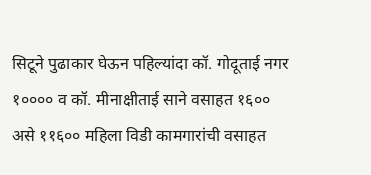सिटूने पुढाकार घेऊन पहिल्यांदा कॉ. गोदूताई नगर १०००० व कॉ. मीनाक्षीताई साने वसाहत १६०० असे ११६०० महिला विडी कामगारांची वसाहत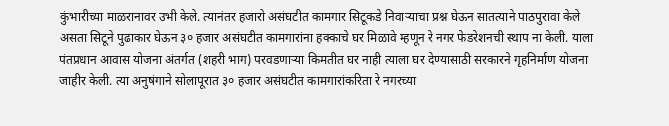कुंभारीच्या माळरानावर उभी केले. त्यानंतर हजारो असंघटीत कामगार सिटूकडे निवाऱ्याचा प्रश्न घेऊन सातत्याने पाठपुरावा केले असता सिटूने पुढाकार घेऊन ३० हजार असंघटीत कामगारांना हक्काचे घर मिळावे म्हणून रे नगर फेडरेशनची स्थाप ना केली. याला पंतप्रधान आवास योजना अंतर्गत (शहरी भाग) परवडणाऱ्या किमतीत घर नाही त्याला घर देण्यासाठी सरकारने गृहनिर्माण योजना जाहीर केली. त्या अनुषंगाने सोलापूरात ३० हजार असंघटीत कामगारांकरिता रे नगरच्या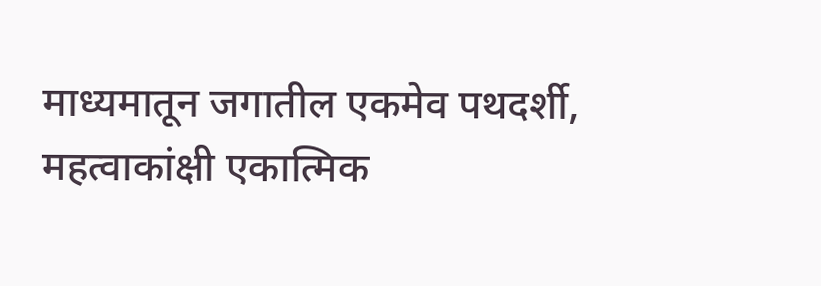माध्यमातून जगातील एकमेव पथदर्शी, महत्वाकांक्षी एकात्मिक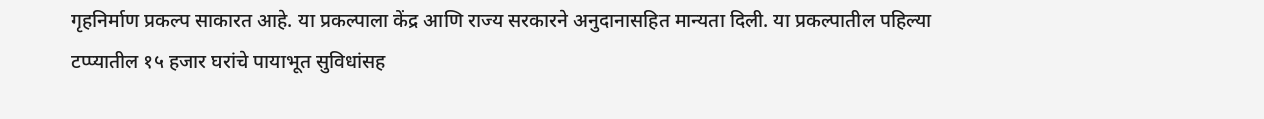गृहनिर्माण प्रकल्प साकारत आहे. या प्रकल्पाला केंद्र आणि राज्य सरकारने अनुदानासहित मान्यता दिली. या प्रकल्पातील पहिल्या टप्प्यातील १५ हजार घरांचे पायाभूत सुविधांसह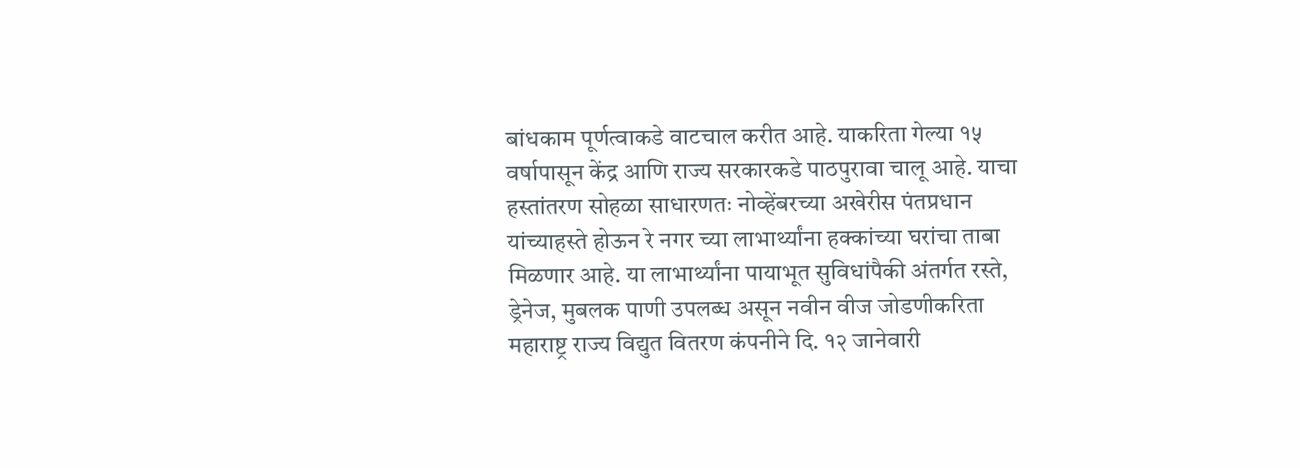बांधकाम पूर्णत्वाकडे वाटचाल करीत आहे. याकरिता गेल्या १५ वर्षापासून केंद्र आणि राज्य सरकारकडे पाठपुरावा चालू आहे. याचा हस्तांतरण सोहळा साधारणतः नोव्हेंबरच्या अखेरीस पंतप्रधान यांच्याहस्ते होऊन रे नगर च्या लाभार्थ्यांना हक्कांच्या घरांचा ताबा मिळणार आहे. या लाभार्थ्यांना पायाभूत सुविधांपैकी अंतर्गत रस्ते, ड्रेनेज, मुबलक पाणी उपलब्ध असून नवीन वीज जोडणीकरिता महाराष्ट्र राज्य विद्युत वितरण कंपनीने दि. १२ जानेवारी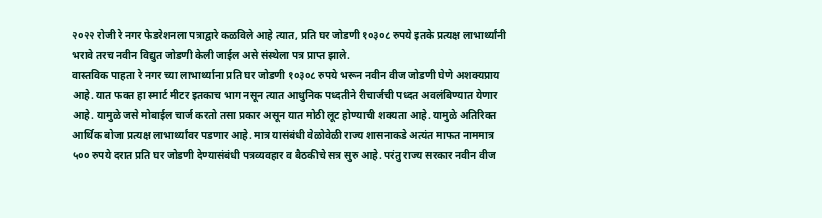२०२२ रोजी रे नगर फेडरेशनला पत्राद्वारे कळविले आहे त्यात, प्रति घर जोडणी १०३०८ रुपये इतके प्रत्यक्ष लाभार्थ्यांनी भरावे तरच नवीन विद्युत जोडणी केली जाईल असे संस्थेला पत्र प्राप्त झाले.
वास्तविक पाहता रे नगर च्या लाभार्थ्याना प्रति घर जोडणी १०३०८ रुपये भरून नवीन वीज जोडणी घेणे अशक्यप्राय आहे. यात फक्त हा स्मार्ट मीटर इतकाच भाग नसून त्यात आधुनिक पध्दतीने रीचार्जची पध्दत अवलंबिण्यात येणार आहे. यामुळे जसे मोबाईल चार्ज करतो तसा प्रकार असून यात मोठी लूट होण्याची शक्यता आहे. यामुळे अतिरिक्त आर्थिक बोजा प्रत्यक्ष लाभार्थ्यांवर पडणार आहे. मात्र यासंबंधी वेळोवेळी राज्य शासनाकडे अत्यंत माफत नाममात्र ५०० रुपये दरात प्रति घर जोडणी देण्यासंबंधी पत्रव्यवहार व बैठकीचे सत्र सुरु आहे. परंतु राज्य सरकार नवीन वीज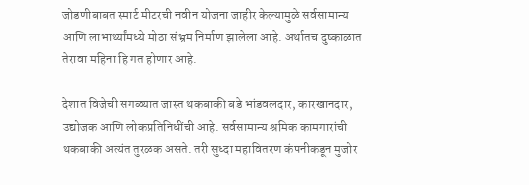जोडणीबाबत स्मार्ट मीटरची नवीन योजना जाहीर केल्यामुळे सर्वसामान्य आणि लाभार्थ्यांमध्ये मोठा संभ्रम निर्माण झालेला आहे. अर्थातच दुष्काळात तेरावा महिना हि गत होणार आहे.

देशात विजेची सगळ्यात जास्त थकबाकी बडे भांडवलदार, कारखानदार, उद्योजक आणि लोकप्रतिनिधींची आहे. सर्वसामान्य श्रमिक कामगारांची थकबाकी अत्यंत तुरळक असते. तरी सुध्दा महावितरण कंपनीकडून मुजोर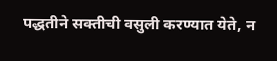पद्धतीने सक्तीची वसुली करण्यात येते, न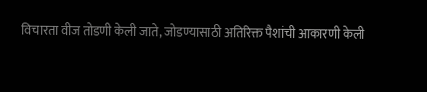विचारता वीज तोडणी केली जाते, जोडण्यासाठी अतिरिक्त पैशांची आकारणी केली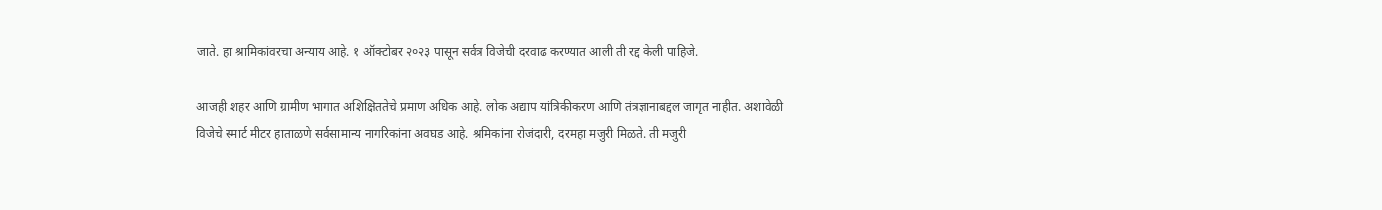जाते. हा श्रामिकांवरचा अन्याय आहे. १ ऑक्टोबर २०२३ पासून सर्वत्र विजेची दरवाढ करण्यात आली ती रद्द केली पाहिजे.

आजही शहर आणि ग्रामीण भागात अशिक्षिततेचे प्रमाण अधिक आहे. लोक अद्याप यांत्रिकीकरण आणि तंत्रज्ञानाबद्दल जागृत नाहीत. अशावेळी विजेचे स्मार्ट मीटर हाताळणे सर्वसामान्य नागरिकांना अवघड आहे. श्रमिकांना रोजंदारी, दरमहा मजुरी मिळते. ती मजुरी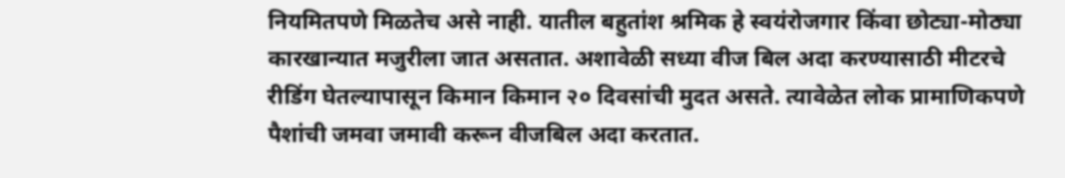नियमितपणे मिळतेच असे नाही. यातील बहुतांश श्रमिक हे स्वयंरोजगार किंवा छोट्या-मोठ्या कारखान्यात मजुरीला जात असतात. अशावेळी सध्या वीज बिल अदा करण्यासाठी मीटरचे रीडिंग घेतल्यापासून किमान किमान २० दिवसांची मुदत असते. त्यावेळेत लोक प्रामाणिकपणे पैशांची जमवा जमावी करून वीजबिल अदा करतात.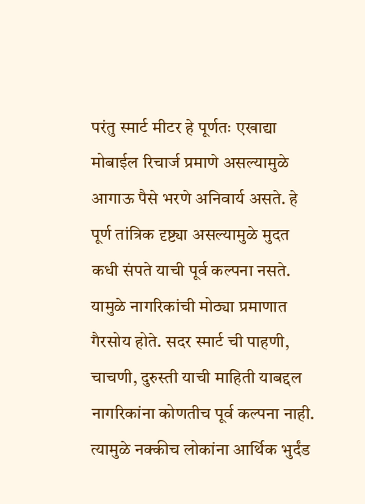परंतु स्मार्ट मीटर हे पूर्णतः एखाद्या मोबाईल रिचार्ज प्रमाणे असल्यामुळे आगाऊ पैसे भरणे अनिवार्य असते. हे पूर्ण तांत्रिक दृष्ट्या असल्यामुळे मुदत कधी संपते याची पूर्व कल्पना नसते. यामुळे नागरिकांची मोठ्या प्रमाणात गैरसोय होते. सदर स्मार्ट ची पाहणी, चाचणी, दुरुस्ती याची माहिती याबद्दल नागरिकांना कोणतीच पूर्व कल्पना नाही. त्यामुळे नक्कीच लोकांना आर्थिक भुर्दंड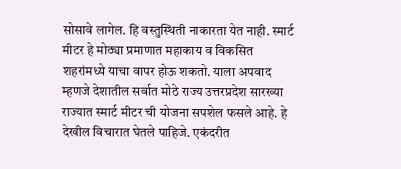सोसावे लागेल. हि वस्तुस्थिती नाकारता येत नाही. स्मार्ट मीटर हे मोठ्या प्रमाणात महाकाय व विकसित शहरांमध्ये याचा वापर होऊ शकतो. याला अपवाद म्हणजे देशातील सर्वात मोठे राज्य उत्तरप्रदेश सारख्या राज्यात स्मार्ट मीटर ची योजना सपशेल फसले आहे. हे देखील विचारात घेतले पाहिजे. एकंदरीत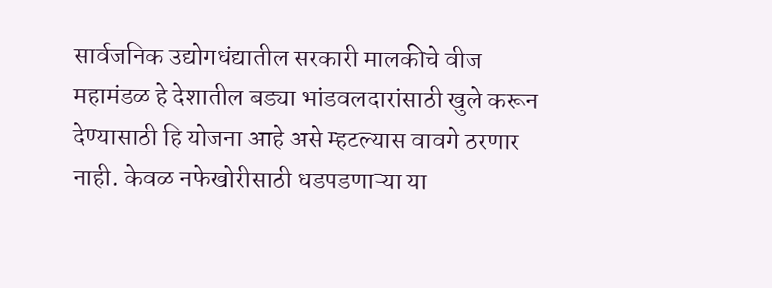सार्वजनिक उद्योगधंद्यातील सरकारी मालकीचे वीज महामंडळ हे देशातील बड्या भांडवलदारांसाठी खुले करून देण्यासाठी हि योजना आहे असे म्हटल्यास वावगे ठरणार नाही. केवळ नफेखोरीसाठी धडपडणाऱ्या या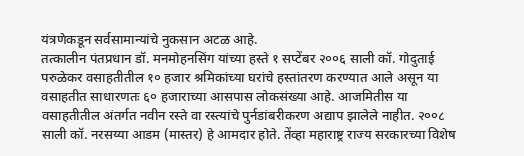यंत्रणेकडून सर्वसामान्यांचे नुकसान अटळ आहे.
तत्कालीन पंतप्रधान डॉ. मनमोहनसिंग यांच्या हस्ते १ सप्टेंबर २००६ साली कॉ. गोदुताई परुळेकर वसाहतीतील १० हजार श्रमिकांच्या घरांचे हस्तांतरण करण्यात आले असून या वसाहतीत साधारणतः ६० हजाराच्या आसपास लोकसंख्या आहे. आजमितीस या वसाहतीतील अंतर्गत नवीन रस्ते वा रस्त्यांचे पुर्नडांबरीकरण अद्याप झालेले नाहीत. २००८ साली कॉ. नरसय्या आडम (मास्तर) हे आमदार होते. तेंव्हा महाराष्ट्र राज्य सरकारच्या विशेष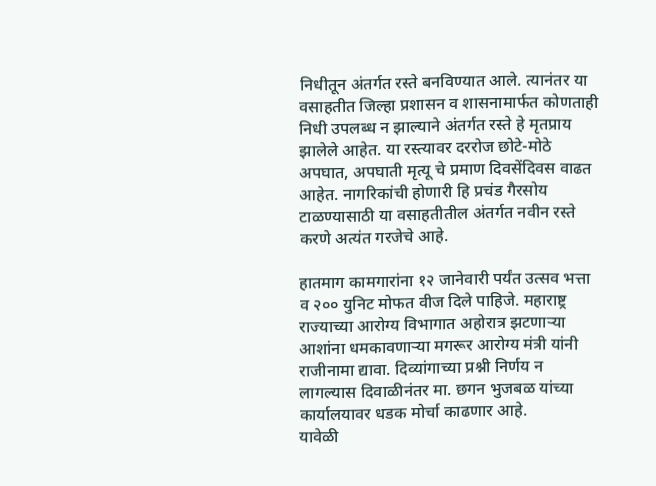निधीतून अंतर्गत रस्ते बनविण्यात आले. त्यानंतर या वसाहतीत जिल्हा प्रशासन व शासनामार्फत कोणताही निधी उपलब्ध न झाल्याने अंतर्गत रस्ते हे मृतप्राय झालेले आहेत. या रस्त्यावर दररोज छोटे-मोठे अपघात, अपघाती मृत्यू चे प्रमाण दिवसेंदिवस वाढत आहेत. नागरिकांची होणारी हि प्रचंड गैरसोय टाळण्यासाठी या वसाहतीतील अंतर्गत नवीन रस्ते करणे अत्यंत गरजेचे आहे.

हातमाग कामगारांना १२ जानेवारी पर्यंत उत्सव भत्ता व २०० युनिट मोफत वीज दिले पाहिजे. महाराष्ट्र राज्याच्या आरोग्य विभागात अहोरात्र झटणाऱ्या आशांना धमकावणाऱ्या मगरूर आरोग्य मंत्री यांनी राजीनामा द्यावा. दिव्यांगाच्या प्रश्नी निर्णय न लागल्यास दिवाळीनंतर मा. छगन भुजबळ यांच्या कार्यालयावर धडक मोर्चा काढणार आहे.
यावेळी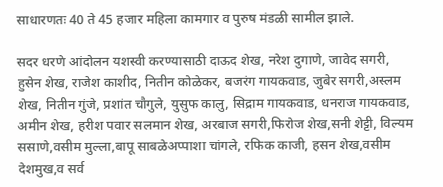साधारणतः 40 ते 45 हजार महिला कामगार व पुरुष मंडळी सामील झाले.

सदर धरणे आंदोलन यशस्वी करण्यासाठी दाऊद शेख, नरेश दुगाणे, जावेद सगरी, हुसेन शेख, राजेश काशीद, नितीन कोळेकर, बजरंग गायकवाड, जुबेर सगरी,अस्लम शेख, नितीन गुंजे, प्रशांत चौगुले, युसुफ कालु, सिद्राम गायकवाड, धनराज गायकवाड, अमीन शेख, हरीश पवार सलमान शेख, अरबाज सगरी,फिरोज शेख,सनी शेट्टी, विल्यम ससाणे,वसीम मुल्ला,बापू साबळेअप्पाशा चांगले, रफिक काजी, हसन शेख,वसीम देशमुख,व सर्व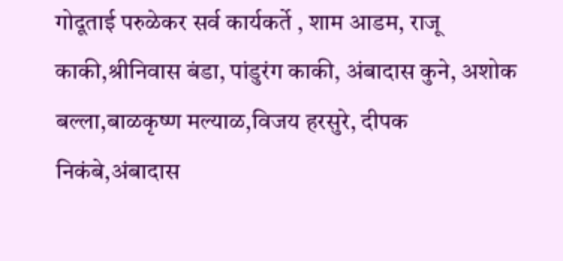गोदूताई परुळेकर सर्व कार्यकर्ते , शाम आडम, राजू काकी,श्रीनिवास बंडा, पांडुरंग काकी, अंबादास कुने, अशोक बल्ला,बाळकृष्ण मल्याळ,विजय हरसुरे, दीपक निकंबे,अंबादास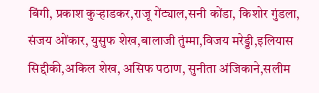बिंगी, प्रकाश कुऱ्हाडकर,राजू गेंट्याल,सनी कोंडा, किशोर गुंडला, संजय ओंकार, युसुफ शेख,बालाजी तुंम्मा,विजय मरेड्डी,इलियास सिद्दीकी,अकिल शेख, असिफ पठाण, सुनीता अंजिकाने,सलीम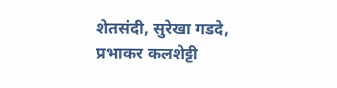शेतसंदी, सुरेखा गडदे, प्रभाकर कलशेट्टी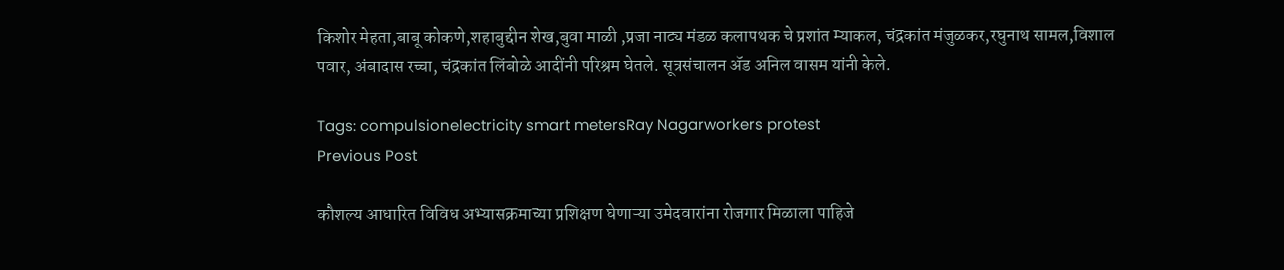किशोर मेहता,बाबू कोकणे,शहाबुद्दीन शेख,बुवा माळी ,प्रजा नाट्य मंडळ कलापथक चे प्रशांत म्याकल, चंद्रकांत मंजुळकर,रघुनाथ सामल,विशाल पवार, अंबादास रच्चा, चंद्रकांत लिंबोळे आदींनी परिश्रम घेतले. सूत्रसंचालन ॲड अनिल वासम यांनी केले.

Tags: compulsionelectricity smart metersRay Nagarworkers protest
Previous Post

कौशल्य आधारित विविध अभ्यासक्रमाच्या प्रशिक्षण घेणाऱ्या उमेदवारांना रोजगार मिळाला पाहिजे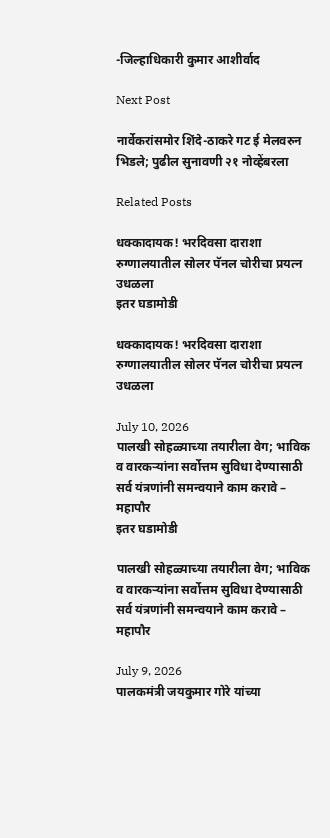-जिल्हाधिकारी कुमार आशीर्वाद

Next Post

नार्वेकरांसमोर शिंदे-ठाकरे गट ई मेलवरुन भिडले; पुढील सुनावणी २१ नोव्हेंबरला

Related Posts

धक्कादायक! भरदिवसा दाराशा रुग्णालयातील सोलर पॅनल चोरीचा प्रयत्न उधळला
इतर घडामोडी

धक्कादायक! भरदिवसा दाराशा रुग्णालयातील सोलर पॅनल चोरीचा प्रयत्न उधळला

July 10, 2026
पालखी सोहळ्याच्या तयारीला वेग; भाविक व वारकऱ्यांना सर्वोत्तम सुविधा देण्यासाठी सर्व यंत्रणांनी समन्वयाने काम करावे – महापौर
इतर घडामोडी

पालखी सोहळ्याच्या तयारीला वेग; भाविक व वारकऱ्यांना सर्वोत्तम सुविधा देण्यासाठी सर्व यंत्रणांनी समन्वयाने काम करावे – महापौर

July 9, 2026
पालकमंत्री जयकुमार गोरे यांच्या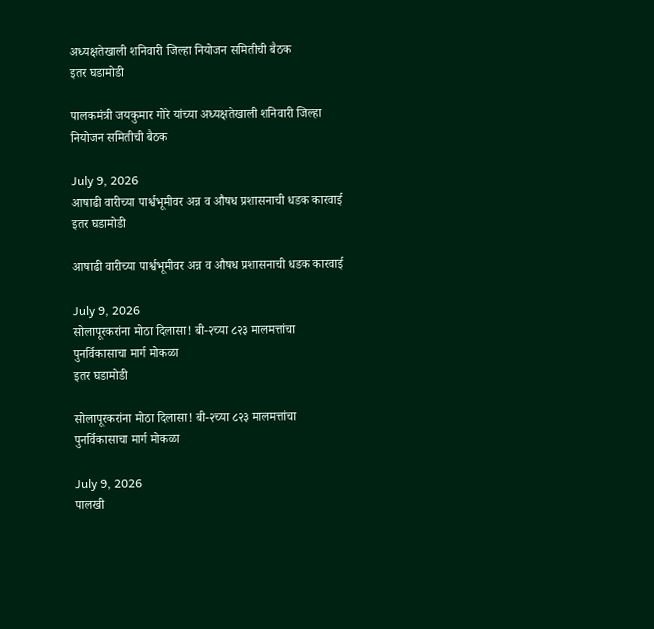अध्यक्षतेखाली शनिवारी जिल्हा नियोजन समितीची बैठक
इतर घडामोडी

पालकमंत्री जयकुमार गोरे यांच्या अध्यक्षतेखाली शनिवारी जिल्हा नियोजन समितीची बैठक

July 9, 2026
आषाढी वारीच्या पार्श्वभूमीवर अन्न व औषध प्रशासनाची धडक कारवाई
इतर घडामोडी

आषाढी वारीच्या पार्श्वभूमीवर अन्न व औषध प्रशासनाची धडक कारवाई

July 9, 2026
सोलापूरकरांना मोठा दिलासा! बी-२च्या ८२३ मालमत्तांचा पुनर्विकासाचा मार्ग मोकळा
इतर घडामोडी

सोलापूरकरांना मोठा दिलासा! बी-२च्या ८२३ मालमत्तांचा पुनर्विकासाचा मार्ग मोकळा

July 9, 2026
पालखी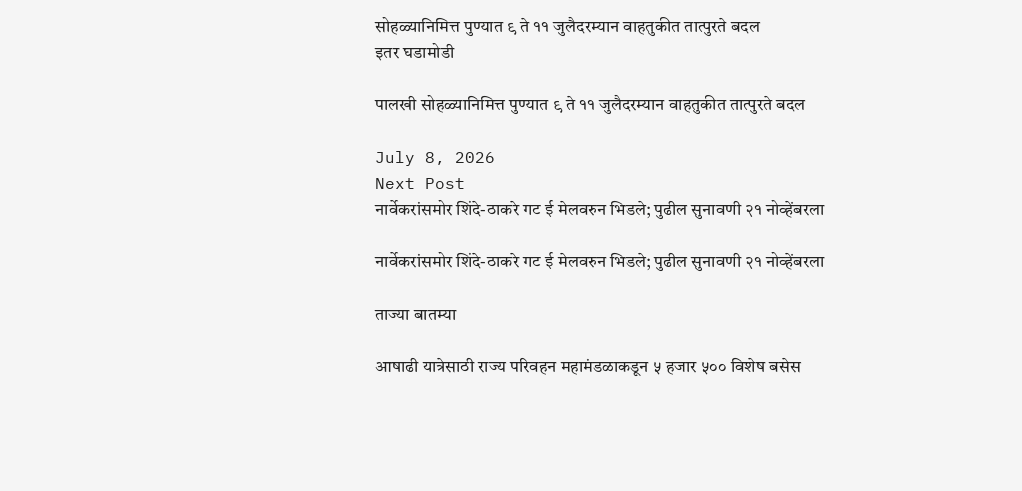सोहळ्यानिमित्त पुण्यात ९ ते ११ जुलैदरम्यान वाहतुकीत तात्पुरते बदल
इतर घडामोडी

पालखी सोहळ्यानिमित्त पुण्यात ९ ते ११ जुलैदरम्यान वाहतुकीत तात्पुरते बदल

July 8, 2026
Next Post
नार्वेकरांसमोर शिंदे-ठाकरे गट ई मेलवरुन भिडले; पुढील सुनावणी २१ नोव्हेंबरला

नार्वेकरांसमोर शिंदे-ठाकरे गट ई मेलवरुन भिडले; पुढील सुनावणी २१ नोव्हेंबरला

ताज्या बातम्या

आषाढी यात्रेसाठी राज्य परिवहन महामंडळाकडून ५ हजार ५०० विशेष बसेस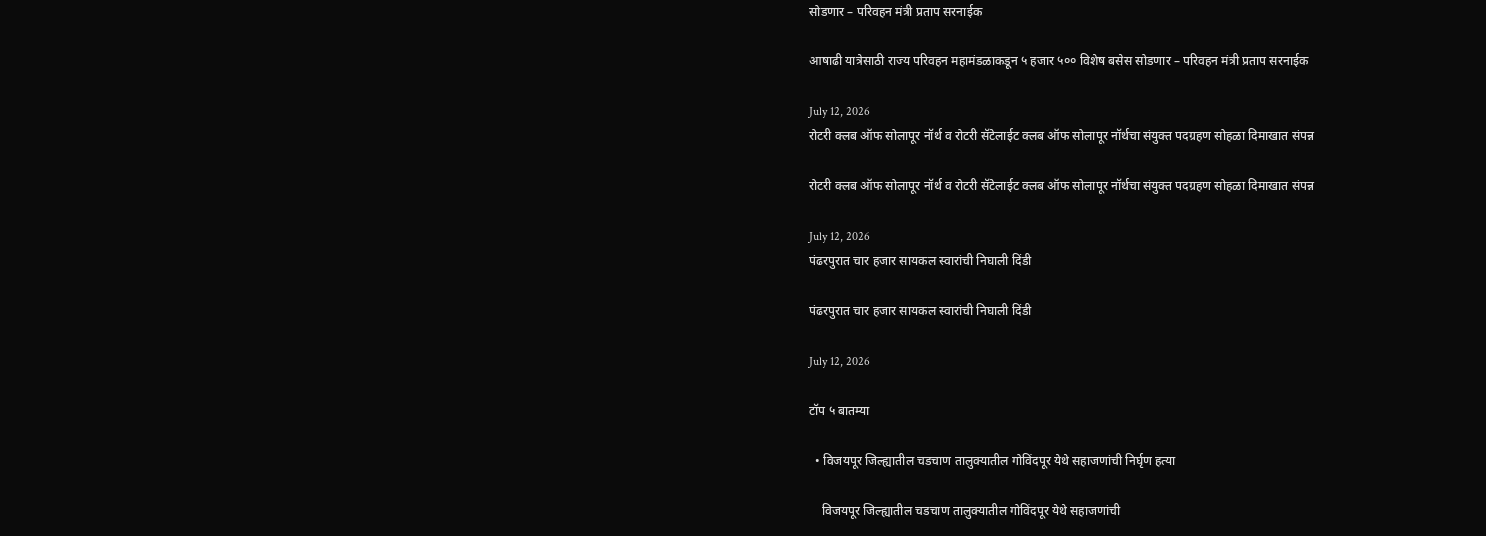सोडणार – परिवहन मंत्री प्रताप सरनाईक

आषाढी यात्रेसाठी राज्य परिवहन महामंडळाकडून ५ हजार ५०० विशेष बसेस सोडणार – परिवहन मंत्री प्रताप सरनाईक

July 12, 2026
रोटरी क्लब ऑफ सोलापूर नॉर्थ व रोटरी सॅटेलाईट क्लब ऑफ सोलापूर नॉर्थचा संयुक्त पदग्रहण सोहळा दिमाखात संपन्न

रोटरी क्लब ऑफ सोलापूर नॉर्थ व रोटरी सॅटेलाईट क्लब ऑफ सोलापूर नॉर्थचा संयुक्त पदग्रहण सोहळा दिमाखात संपन्न

July 12, 2026
पंढरपुरात चार हजार सायकल स्वारांची निघाली दिंडी

पंढरपुरात चार हजार सायकल स्वारांची निघाली दिंडी

July 12, 2026

टॉप ५ बातम्या

  • विजयपूर जिल्ह्यातील चडचाण तालुक्यातील गोविंदपूर येथे सहाजणांची निर्घृण हत्या

    विजयपूर जिल्ह्यातील चडचाण तालुक्यातील गोविंदपूर येथे सहाजणांची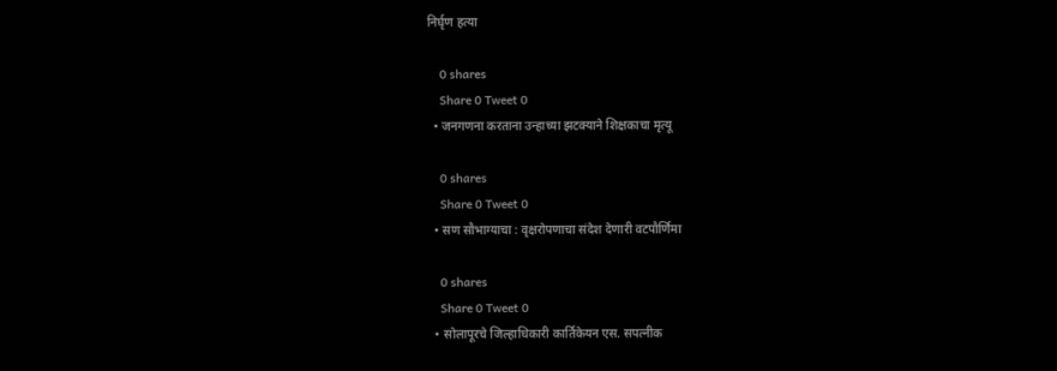निर्घृण हत्या

    0 shares
    Share 0 Tweet 0
  • जनगणना करताना उन्हाच्या झटक्याने शिक्षकाचा मृत्यू

    0 shares
    Share 0 Tweet 0
  • सण सौभाग्याचा : वृक्षरोपणाचा संदेश देणारी वटपौर्णिमा

    0 shares
    Share 0 Tweet 0
  • सोलापूरचे जिल्हाधिकारी कार्तिकेयन एस. सपत्नीक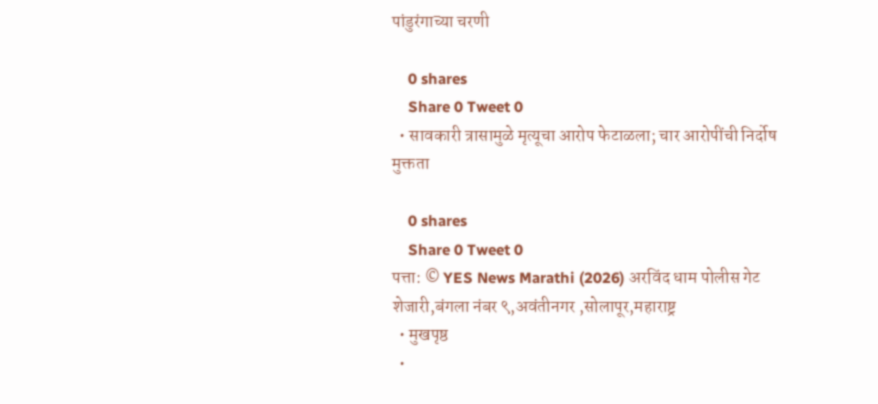पांडुरंगाच्या चरणी

    0 shares
    Share 0 Tweet 0
  • सावकारी त्रासामुळे मृत्यूचा आरोप फेटाळला; चार आरोपींची निर्दोष मुक्तता

    0 shares
    Share 0 Tweet 0
पत्ता: © YES News Marathi (2026) अरविंद धाम पोलीस गेट शेजारी,बंगला नंबर ९,अवंतीनगर ,सोलापूर,महाराष्ट्र
  • मुखपृष्ठ
  •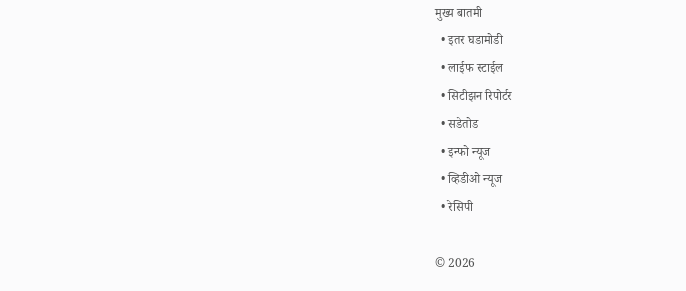मुख्य बातमी
  • इतर घडामोडी
  • लाईफ स्टाईल
  • सिटीझन रिपोर्टर
  • सडेतोड
  • इन्फो न्यूज
  • व्हिडीओ न्यूज
  • रेसिपी

© 2026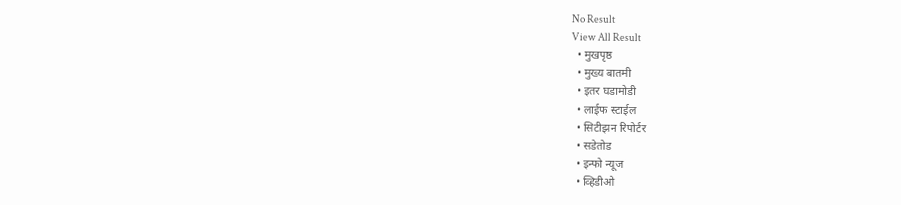No Result
View All Result
  • मुखपृष्ठ
  • मुख्य बातमी
  • इतर घडामोडी
  • लाईफ स्टाईल
  • सिटीझन रिपोर्टर
  • सडेतोड
  • इन्फो न्यूज
  • व्हिडीओ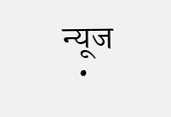न्यूज
  •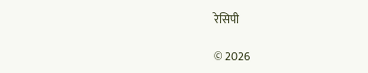रेसिपी

© 2026